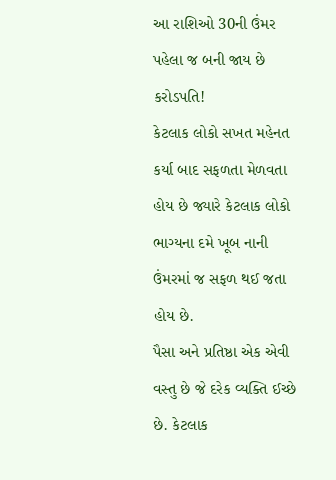આ રાશિઓ 30ની ઉંમર પહેલા જ બની જાય છે કરોડપતિ!
કેટલાક લોકો સખત મહેનત કર્યા બાદ સફળતા મેળવતા હોય છે જ્યારે કેટલાક લોકો ભાગ્યના દમે ખૂબ નાની ઉંમરમાં જ સફળ થઈ જતા હોય છે.
પૈસા અને પ્રતિષ્ઠા એક એવી વસ્તુ છે જે દરેક વ્યક્તિ ઈચ્છે છે. કેટલાક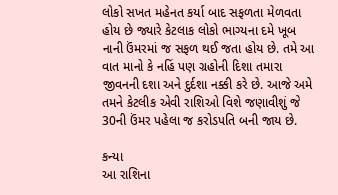લોકો સખત મહેનત કર્યા બાદ સફળતા મેળવતા હોય છે જ્યારે કેટલાક લોકો ભાગ્યના દમે ખૂબ નાની ઉંમરમાં જ સફળ થઈ જતા હોય છે. તમે આ વાત માનો કે નહિં પણ ગ્રહોની દિશા તમારા જીવનની દશા અને દુર્દશા નક્કી કરે છે. આજે અમે તમને કેટલીક એવી રાશિઓ વિશે જણાવીશું જે 30ની ઉંમર પહેલા જ કરોડપતિ બની જાય છે.

કન્યા
આ રાશિના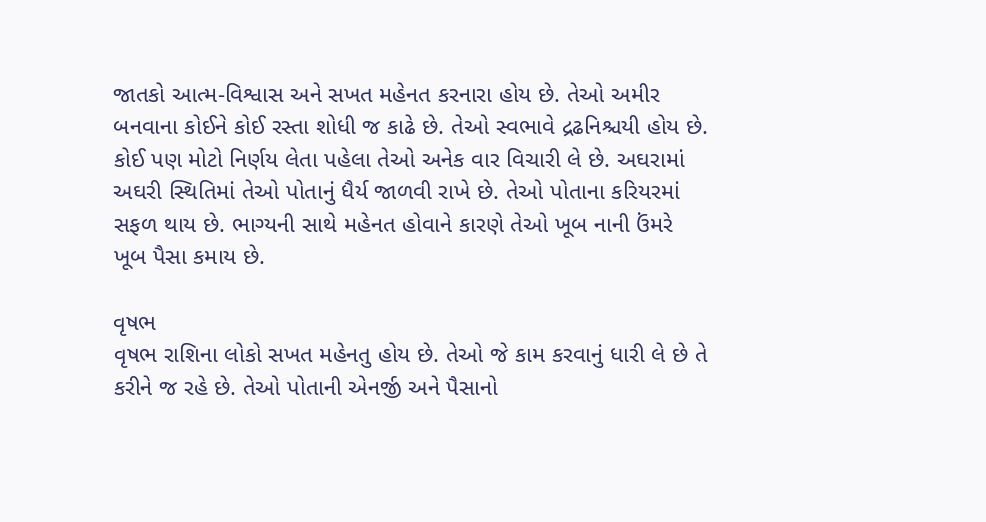જાતકો આત્મ-વિશ્વાસ અને સખત મહેનત કરનારા હોય છે. તેઓ અમીર બનવાના કોઈને કોઈ રસ્તા શોધી જ કાઢે છે. તેઓ સ્વભાવે દ્રઢનિશ્ચયી હોય છે. કોઈ પણ મોટો નિર્ણય લેતા પહેલા તેઓ અનેક વાર વિચારી લે છે. અઘરામાં અઘરી સ્થિતિમાં તેઓ પોતાનું ધૈર્ય જાળવી રાખે છે. તેઓ પોતાના કરિયરમાં સફળ થાય છે. ભાગ્યની સાથે મહેનત હોવાને કારણે તેઓ ખૂબ નાની ઉંમરે ખૂબ પૈસા કમાય છે.

વૃષભ
વૃષભ રાશિના લોકો સખત મહેનતુ હોય છે. તેઓ જે કામ કરવાનું ધારી લે છે તે કરીને જ રહે છે. તેઓ પોતાની એનર્જી અને પૈસાનો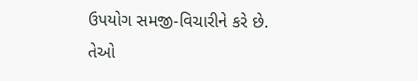ઉપયોગ સમજી-વિચારીને કરે છે. તેઓ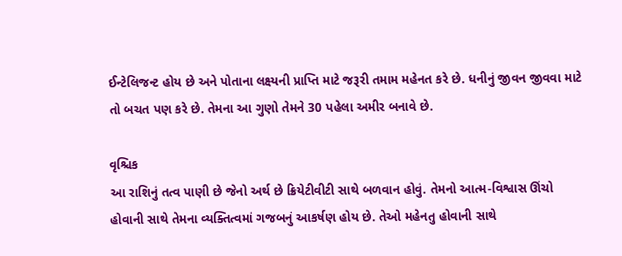ઈન્ટેલિજન્ટ હોય છે અને પોતાના લક્ષ્યની પ્રાપ્તિ માટે જરૂરી તમામ મહેનત કરે છે. ધનીનું જીવન જીવવા માટે તો બચત પણ કરે છે. તેમના આ ગુણો તેમને 30 પહેલા અમીર બનાવે છે.

વૃશ્ચિક
આ રાશિનું તત્વ પાણી છે જેનો અર્થ છે ક્રિયેટીવીટી સાથે બળવાન હોવું. તેમનો આત્મ-વિશ્વાસ ઊંચો હોવાની સાથે તેમના વ્યક્તિત્વમાં ગજબનું આકર્ષણ હોય છે. તેઓ મહેનતુ હોવાની સાથે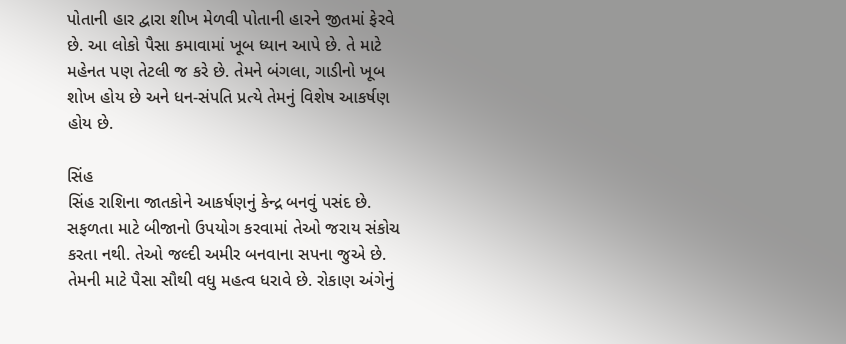પોતાની હાર દ્વારા શીખ મેળવી પોતાની હારને જીતમાં ફેરવે છે. આ લોકો પૈસા કમાવામાં ખૂબ ધ્યાન આપે છે. તે માટે મહેનત પણ તેટલી જ કરે છે. તેમને બંગલા, ગાડીનો ખૂબ શોખ હોય છે અને ધન-સંપતિ પ્રત્યે તેમનું વિશેષ આકર્ષણ હોય છે.

સિંહ
સિંહ રાશિના જાતકોને આકર્ષણનું કેન્દ્ર બનવું પસંદ છે. સફળતા માટે બીજાનો ઉપયોગ કરવામાં તેઓ જરાય સંકોચ કરતા નથી. તેઓ જલ્દી અમીર બનવાના સપના જુએ છે. તેમની માટે પૈસા સૌથી વધુ મહત્વ ધરાવે છે. રોકાણ અંગેનું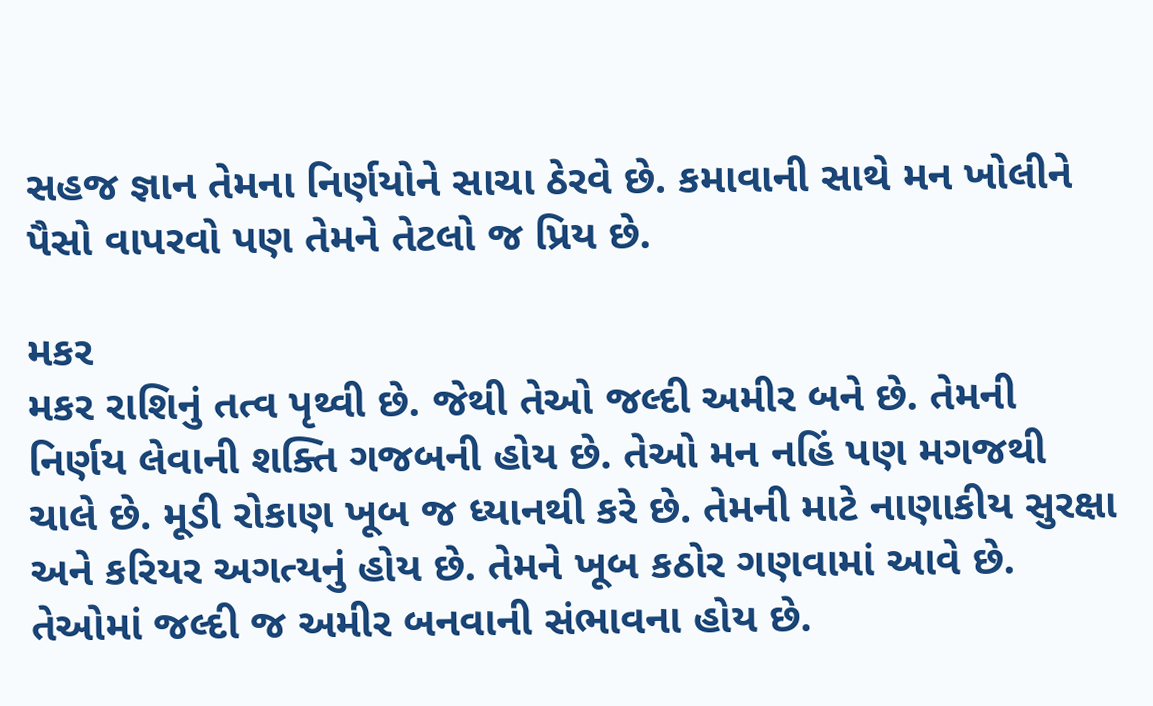સહજ જ્ઞાન તેમના નિર્ણયોને સાચા ઠેરવે છે. કમાવાની સાથે મન ખોલીને પૈસો વાપરવો પણ તેમને તેટલો જ પ્રિય છે.

મકર
મકર રાશિનું તત્વ પૃથ્વી છે. જેથી તેઓ જલ્દી અમીર બને છે. તેમની નિર્ણય લેવાની શક્તિ ગજબની હોય છે. તેઓ મન નહિં પણ મગજથી ચાલે છે. મૂડી રોકાણ ખૂબ જ ધ્યાનથી કરે છે. તેમની માટે નાણાકીય સુરક્ષા અને કરિયર અગત્યનું હોય છે. તેમને ખૂબ કઠોર ગણવામાં આવે છે. તેઓમાં જલ્દી જ અમીર બનવાની સંભાવના હોય છે.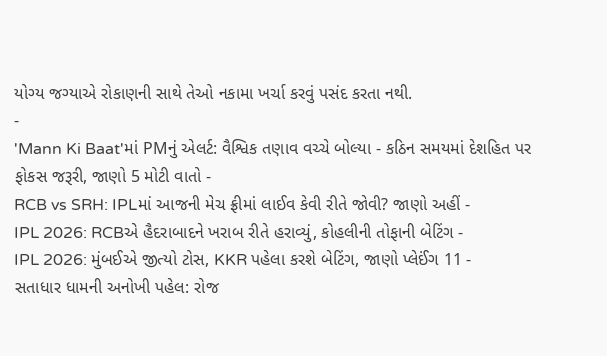યોગ્ય જગ્યાએ રોકાણની સાથે તેઓ નકામા ખર્ચા કરવું પસંદ કરતા નથી.
-
'Mann Ki Baat'માં PMનું એલર્ટ: વૈશ્વિક તણાવ વચ્ચે બોલ્યા - કઠિન સમયમાં દેશહિત પર ફોકસ જરૂરી, જાણો 5 મોટી વાતો -
RCB vs SRH: IPLમાં આજની મેચ ફ્રીમાં લાઈવ કેવી રીતે જોવી? જાણો અહીં -
IPL 2026: RCBએ હૈદરાબાદને ખરાબ રીતે હરાવ્યું, કોહલીની તોફાની બેટિંગ -
IPL 2026: મુંબઈએ જીત્યો ટોસ, KKR પહેલા કરશે બેટિંગ, જાણો પ્લેઈંગ 11 -
સતાધાર ધામની અનોખી પહેલ: રોજ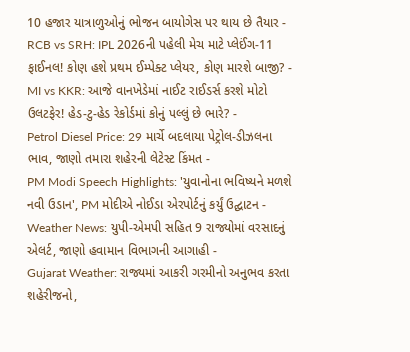10 હજાર યાત્રાળુઓનું ભોજન બાયોગેસ પર થાય છે તૈયાર -
RCB vs SRH: IPL 2026ની પહેલી મેચ માટે પ્લેઈંગ-11 ફાઈનલ! કોણ હશે પ્રથમ ઈમ્પેક્ટ પ્લેયર, કોણ મારશે બાજી? -
MI vs KKR: આજે વાનખેડેમાં નાઈટ રાઈડર્સ કરશે મોટો ઉલટફેર! હેડ-ટુ-હેડ રેકોર્ડમાં કોનું પલ્લું છે ભારે? -
Petrol Diesel Price: 29 માર્ચે બદલાયા પેટ્રોલ-ડીઝલના ભાવ, જાણો તમારા શહેરની લેટેસ્ટ કિંમત -
PM Modi Speech Highlights: 'યુવાનોના ભવિષ્યને મળશે નવી ઉડાન', PM મોદીએ નોઈડા એરપોર્ટનું કર્યું ઉદ્ઘાટન -
Weather News: યુપી-એમપી સહિત 9 રાજ્યોમાં વરસાદનું એલર્ટ, જાણો હવામાન વિભાગની આગાહી -
Gujarat Weather: રાજ્યમાં આકરી ગરમીનો અનુભવ કરતા શહેરીજનો,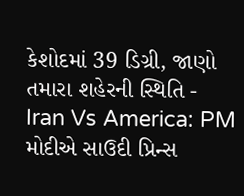કેશોદમાં 39 ડિગ્રી, જાણો તમારા શહેરની સ્થિતિ -
Iran Vs America: PM મોદીએ સાઉદી પ્રિન્સ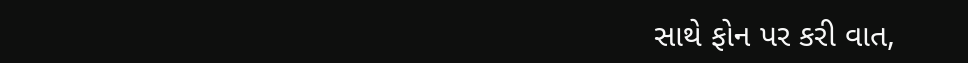સાથે ફોન પર કરી વાત,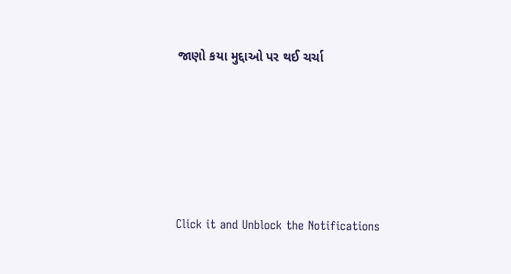જાણો કયા મુદ્દાઓ પર થઈ ચર્ચા






Click it and Unblock the Notifications